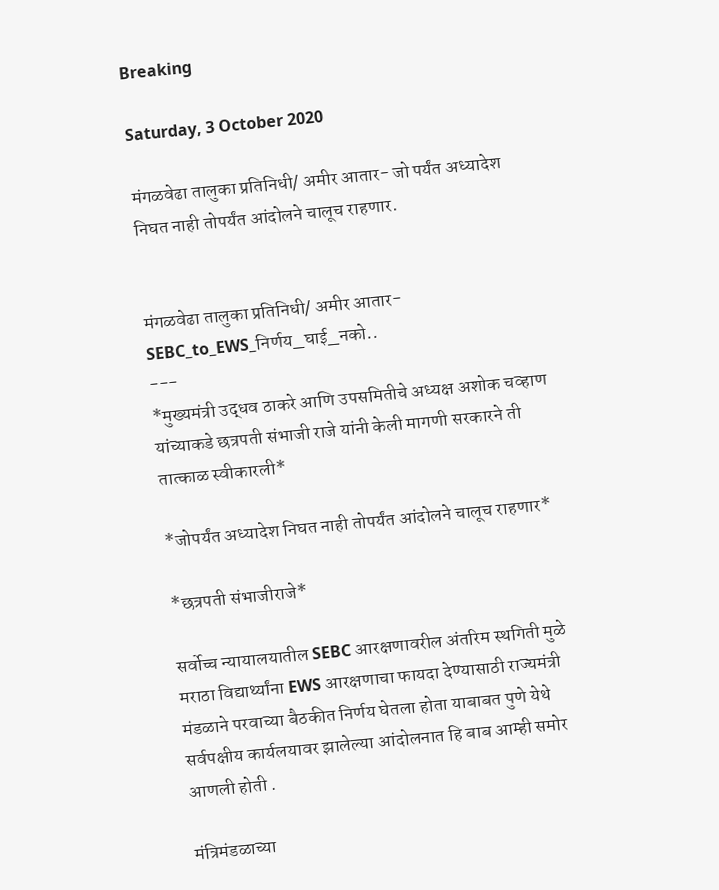Breaking

Saturday, 3 October 2020

मंगळवेढा तालुका प्रतिनिधी/ अमीर आतार- जो पर्यंत अध्यादेश निघत नाही तोपर्यंत आंदोलने चालूच राहणार.


मंगळवेढा तालुका प्रतिनिधी/ अमीर आतार- SEBC_to_EWS_निर्णय_घाई_नको..
---
*मुख्यमंत्री उद्धव ठाकरे आणि उपसमितीचे अध्यक्ष अशोक चव्हाण यांच्याकडे छत्रपती संभाजी राजे यांनी केली मागणी सरकारने ती तात्काळ स्वीकारली*

*जोपर्यंत अध्यादेश निघत नाही तोपर्यंत आंदोलने चालूच राहणार*

*छत्रपती संभाजीराजे*

सर्वोच्च न्यायालयातील SEBC आरक्षणावरील अंतरिम स्थगिती मुळे मराठा विद्यार्थ्यांना EWS आरक्षणाचा फायदा देण्यासाठी राज्यमंत्री मंडळाने परवाच्या बैठकीत निर्णय घेतला होता याबाबत पुणे येथे सर्वपक्षीय कार्यलयावर झालेल्या आंदोलनात हि बाब आम्ही समोर आणली होती .

मंत्रिमंडळाच्या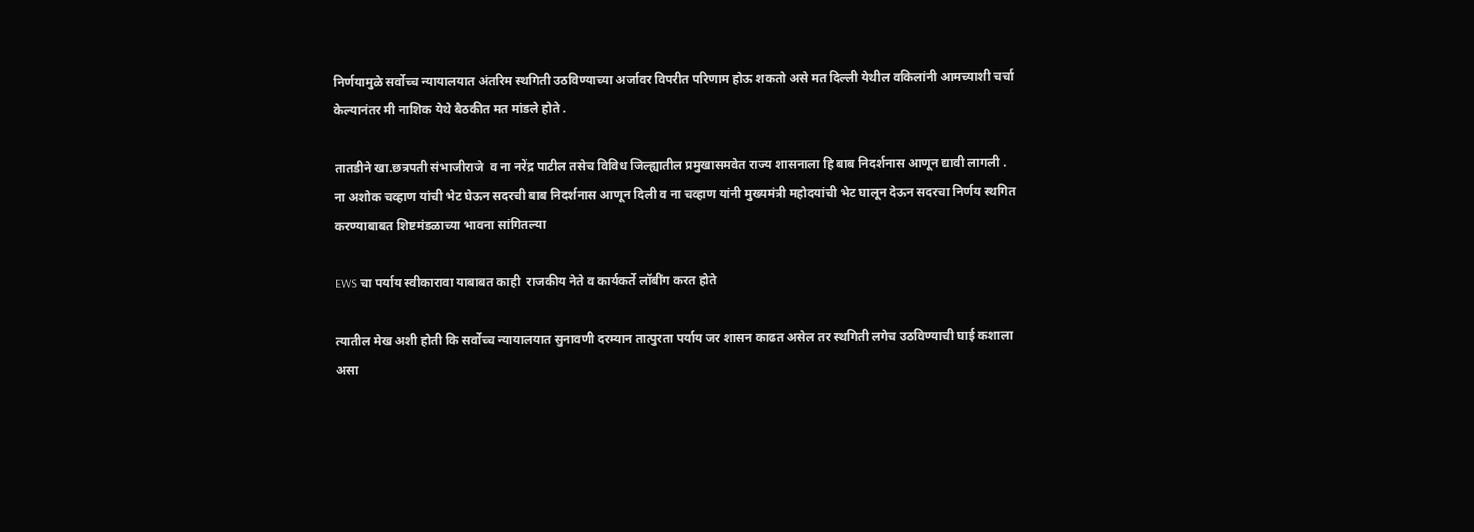निर्णयामुळे सर्वोच्च न्यायालयात अंतरिम स्थगिती उठविण्याच्या अर्जावर विपरीत परिणाम होऊ शकतो असे मत दिल्ली येथील वकिलांनी आमच्याशी चर्चा केल्यानंतर मी नाशिक येथे बैठकीत मत मांडले होते .

तातडीने खा.छत्रपती संभाजीराजे  व ना नरेंद्र पाटील तसेच विविध जिल्ह्यातील प्रमुखासमवेत राज्य शासनाला हि बाब निदर्शनास आणून द्यावी लागली .
ना अशोक चव्हाण यांची भेट घेऊन सदरची बाब निदर्शनास आणून दिली व ना चव्हाण यांनी मुख्यमंत्री महोदयांची भेट घालून देऊन सदरचा निर्णय स्थगित करण्याबाबत शिष्टमंडळाच्या भावना सांगितल्या

EWS चा पर्याय स्वीकारावा याबाबत काही  राजकीय नेते व कार्यकर्ते लॉबींग करत होते

त्यातील मेख अशी होती कि सर्वोच्च न्यायालयात सुनावणी दरम्यान तात्पुरता पर्याय जर शासन काढत असेल तर स्थगिती लगेच उठविण्याची घाई कशाला असा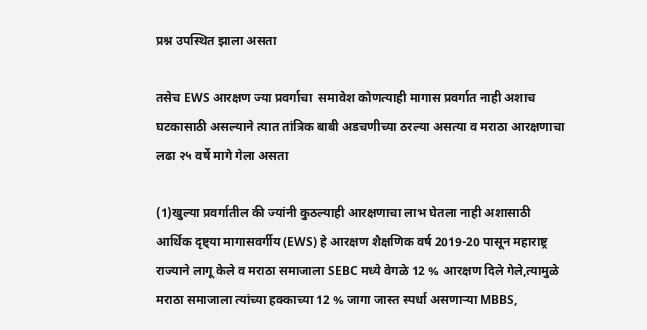प्रश्न उपस्थित झाला असता

तसेच EWS आरक्षण ज्या प्रवर्गाचा  समावेश कोणत्याही मागास प्रवर्गात नाही अशाच घटकासाठी असल्याने त्यात तांत्रिक बाबी अडचणीच्या ठरल्या असत्या व मराठा आरक्षणाचा लढा २५ वर्षे मागे गेला असता

(1)खुल्या प्रवर्गातील की ज्यांनी कुठल्याही आरक्षणाचा लाभ घेतला नाही अशासाठी आर्थिक दृष्ट्या मागासवर्गीय (EWS) हे आरक्षण शैक्षणिक वर्ष 2019-20 पासून महाराष्ट्र राज्याने लागू केले व मराठा समाजाला SEBC मध्ये वेगळे 12 % आरक्षण दिले गेले,त्यामुळे मराठा समाजाला त्यांच्या हक्काच्या 12 % जागा जास्त स्पर्धा असणाऱ्या MBBS,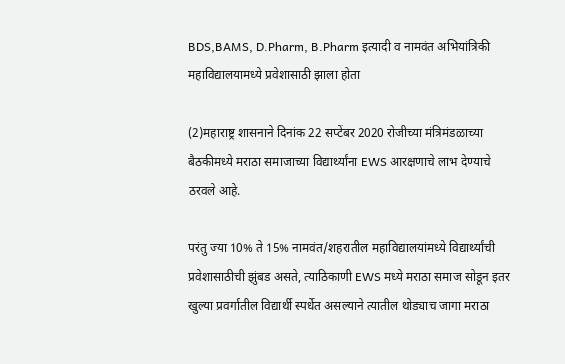BDS,BAMS, D.Pharm, B.Pharm इत्यादी व नामवंत अभियांत्रिकी महाविद्यालयामध्ये प्रवेशासाठी झाला होता

(2)महाराष्ट्र शासनाने दिनांक 22 सप्टेंबर 2020 रोजीच्या मंत्रिमंडळाच्या बैठकीमध्ये मराठा समाजाच्या विद्यार्थ्यांना EWS आरक्षणाचे लाभ देण्याचे ठरवले आहे.

परंतु ज्या 10% ते 15% नामवंत/शहरातील महाविद्यालयांमध्ये विद्यार्थ्यांची प्रवेशासाठीची झुंबड असते, त्याठिकाणी EWS मध्ये मराठा समाज सोडून इतर खुल्या प्रवर्गातील विद्यार्थी स्पर्धेत असल्याने त्यातील थोड्याच जागा मराठा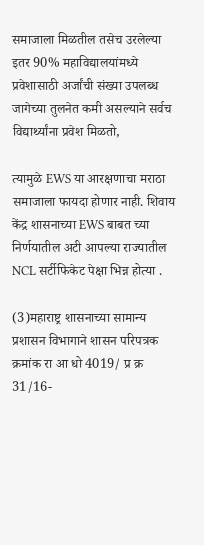समाजाला मिळतील तसेच उरलेल्या इतर 90% महाविद्यालयांमध्ये प्रवेशासाठी अर्जांची संख्या उपलब्ध जागेच्या तुलनेत कमी असल्याने सर्वच विद्यार्थ्यांना प्रवेश मिळतो,

त्यामुळे EWS या आरक्षणाचा मराठा समाजाला फायदा होणार नाही. शिवाय केंद्र शासनाच्या EWS बाबत च्या निर्णयातील अटी आपल्या राज्यातील NCL सर्टीफिकेट पेक्षा भिन्न होत्या .

(3)महाराष्ट्र शासनाच्या सामान्य प्रशासन विभागाने शासन परिपत्रक क्रमांक रा आ धो 4019/ प्र क्र 31/16-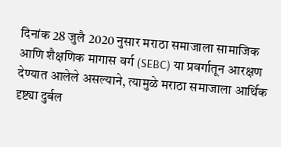दिनांक 28 जुलै 2020 नुसार मराठा समाजाला सामाजिक आणि शैक्षणिक मागास वर्ग (SEBC) या प्रवर्गातून आरक्षण देण्यात आलेले असल्याने, त्यामुळे मराठा समाजाला आर्थिक दृष्ट्या दुर्बल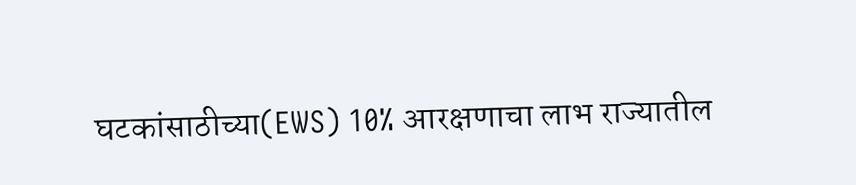घटकांसाठीच्या(EWS) 10% आरक्षणाचा लाभ राज्यातील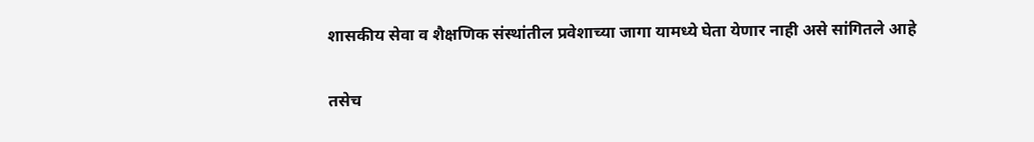शासकीय सेवा व शैक्षणिक संस्थांतील प्रवेशाच्या जागा यामध्ये घेता येणार नाही असे सांगितले आहे

तसेच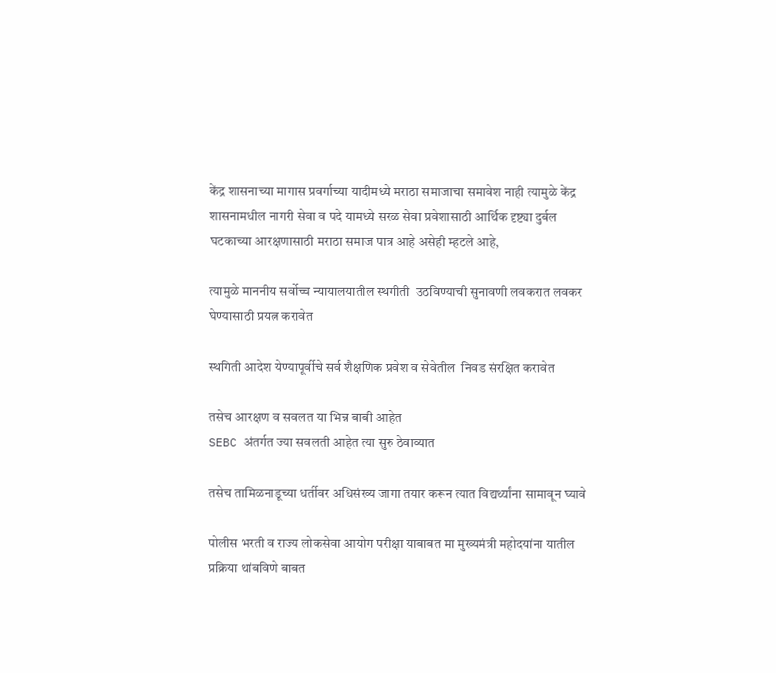केंद्र शासनाच्या मागास प्रवर्गाच्या यादीमध्ये मराठा समाजाचा समावेश नाही त्यामुळे केंद्र शासनामधील नागरी सेवा व पदे यामध्ये सरळ सेवा प्रवेशासाठी आर्थिक दृष्ट्या दुर्बल घटकाच्या आरक्षणासाठी मराठा समाज पात्र आहे असेही म्हटले आहे,

त्यामुळे माननीय सर्वोच्च न्यायालयातील स्थगीती  उठविण्याची सुनावणी लवकरात लवकर घेण्यासाठी प्रयत्न करावेत

स्थगिती आदेश येण्यापूर्वीचे सर्व शैक्षणिक प्रवेश व सेवेतील  निवड संरक्षित करावेत

तसेच आरक्षण व सवलत या भिन्न बाबी आहेत
SEBC अंतर्गत ज्या सवलती आहेत त्या सुरु ठेवाव्यात

तसेच तामिळनाडूच्या धर्तीवर अधिसंख्य जागा तयार करून त्यात विद्यर्थ्यांना सामावून घ्यावे

पोलीस भरती व राज्य लोकसेवा आयोग परीक्षा याबाबत मा मुख्यमंत्री महोदयांना यातील प्रक्रिया थांबविणे बाबत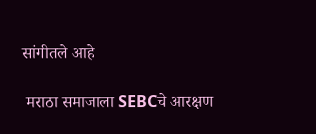सांगीतले आहे

 मराठा समाजाला SEBCचे आरक्षण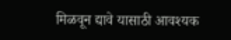मिळवून द्यावे यासाठी आवश्यक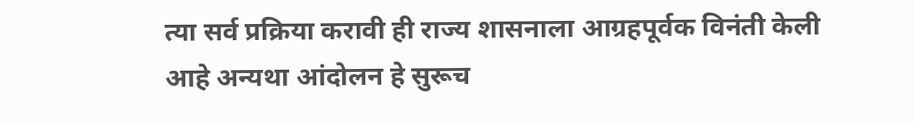त्या सर्व प्रक्रिया करावी ही राज्य शासनाला आग्रहपूर्वक विनंती केली आहे अन्यथा आंदोलन हे सुरूच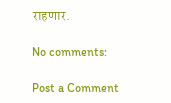राहणार.

No comments:

Post a Comment